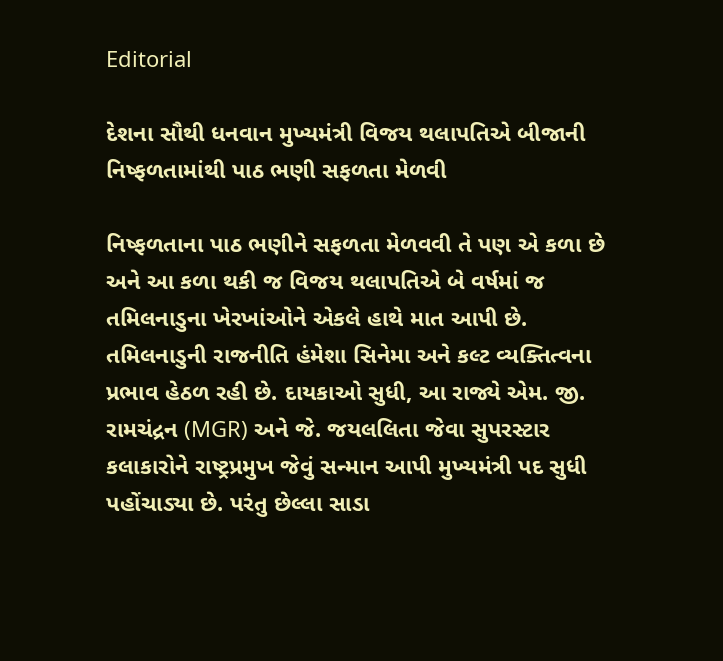Editorial

દેશના સૌથી ધનવાન મુખ્યમંત્રી વિજય થલાપતિએ બીજાની નિષ્ફળતામાંથી પાઠ ભણી સફળતા મેળવી

નિષ્ફળતાના પાઠ ભણીને સફળતા મેળવવી તે પણ એ કળા છે અને આ કળા થકી જ વિજય થલાપતિએ બે વર્ષમાં જ તમિલનાડુના ખેરખાંઓને એકલે હાથે માત આપી છે. તમિલનાડુની રાજનીતિ હંમેશા સિનેમા અને કલ્ટ વ્યક્તિત્વના પ્રભાવ હેઠળ રહી છે. દાયકાઓ સુધી, આ રાજ્યે એમ. જી. રામચંદ્રન (MGR) અને જે. જયલલિતા જેવા સુપરસ્ટાર કલાકારોને રાષ્ટ્રપ્રમુખ જેવું સન્માન આપી મુખ્યમંત્રી પદ સુધી પહોંચાડ્યા છે. પરંતુ છેલ્લા સાડા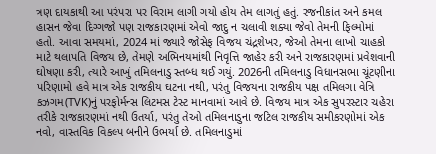ત્રણ દાયકાથી આ પરંપરા પર વિરામ લાગી ગયો હોય તેમ લાગતું હતું. રજનીકાંત અને કમલ હાસન જેવા દિગ્ગજો પણ રાજકારણમાં એવો જાદુ ન ચલાવી શક્યા જેવો તેમની ફિલ્મોમાં હતો. આવા સમયમાં, 2024 માં જ્યારે જોસેફ વિજય ચંદ્રશેખર, જેઓ તેમના લાખો ચાહકો માટે થલાપતિ વિજય છે, તેમણે અભિનયમાંથી નિવૃત્તિ જાહેર કરી અને રાજકારણમાં પ્રવેશવાની ઘોષણા કરી, ત્યારે આખું તમિલનાડુ સ્તબ્ધ થઈ ગયું. 2026ની તમિલનાડુ વિધાનસભા ચૂંટણીના પરિણામો હવે માત્ર એક રાજકીય ઘટના નથી, પરંતુ વિજયના રાજકીય પક્ષ તમિલગા વેત્રિ કઝગમ(TVK)નું પરફોર્મન્સ લિટમસ ટેસ્ટ માનવામાં આવે છે. વિજય માત્ર એક સુપરસ્ટાર ચહેરા તરીકે રાજકારણમાં નથી ઉતર્યા, પરંતુ તેઓ તમિલનાડુના જટિલ રાજકીય સમીકરણોમાં એક નવો, વાસ્તવિક વિકલ્પ બનીને ઉભર્યા છે. તમિલનાડુમાં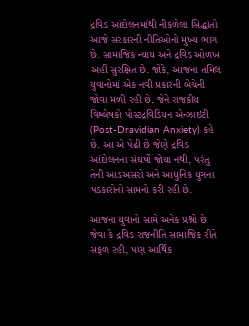દ્રવિડ આંદોલનમાંથી નીકળેલા સિદ્ધાંતો આજે સરકારની નીતિઓનો મુખ્ય ભાગ છે. સામાજિક ન્યાય અને દ્રવિડ ઓળખ અહીં સુરક્ષિત છે. જોકે, આજના તમિલ યુવાનોમાં એક નવી પ્રકારની બેચેની જોવા મળી રહી છે. જેને રાજકીય વિશ્લેષકો પોસ્ટદ્રવિડિયન એન્ઝાઇટી (Post-Dravidian Anxiety) કહે છે. આ એ પેઢી છે જેણે દ્રવિડ આંદોલનના સંઘર્ષો જોયા નથી, પરંતુ તેની આડઅસરો અને આધુનિક યુગના પડકારોનો સામનો કરી રહી છે.

આજના યુવાનો સામે અનેક પ્રશ્નો છે જેવા કે દ્રવિડ રાજનીતિ સામાજિક રીતે સફળ રહી, પણ આર્થિક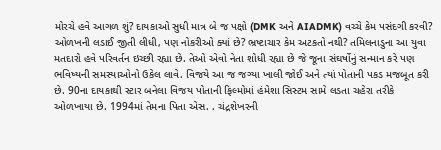મોરચે હવે આગળ શું? દાયકાઓ સુધી માત્ર બે જ પક્ષો (DMK અને AIADMK) વચ્ચે કેમ પસંદગી કરવી? ઓળખની લડાઈ જીતી લીધી, પણ નોકરીઓ ક્યાં છે? ભ્રષ્ટાચાર કેમ અટકતો નથી? તમિલનાડુના આ યુવા મતદારો હવે પરિવર્તન ઇચ્છી રહ્યા છે. તેઓ એવો નેતા શોધી રહ્યા છે જે જૂના સંઘર્ષોનું સન્માન કરે પણ ભવિષ્યની સમસ્યાઓનો ઉકેલ લાવે. વિજયે આ જ જગ્યા ખાલી જોઈ અને ત્યાં પોતાની પકડ મજબૂત કરી છે. 90ના દાયકાથી સ્ટાર બનેલા વિજય પોતાની ફિલ્મોમાં હંમેશા સિસ્ટમ સામે લડતા ચહેરા તરીકે ઓળખાયા છે. 1994માં તેમના પિતા એસ. . ચંદ્રશેખરની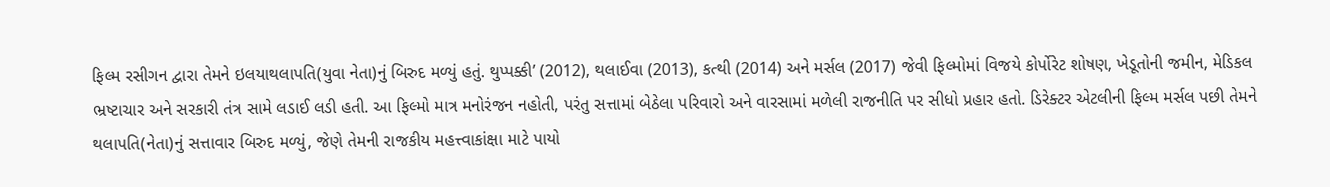ફિલ્મ રસીગન દ્વારા તેમને ઇલયાથલાપતિ(યુવા નેતા)નું બિરુદ મળ્યું હતું. થુપ્પક્કી’ (2012), થલાઈવા (2013), કત્થી (2014) અને મર્સલ (2017) જેવી ફિલ્મોમાં વિજયે કોર્પોરેટ શોષણ, ખેડૂતોની જમીન, મેડિકલ ભ્રષ્ટાચાર અને સરકારી તંત્ર સામે લડાઈ લડી હતી. આ ફિલ્મો માત્ર મનોરંજન નહોતી, પરંતુ સત્તામાં બેઠેલા પરિવારો અને વારસામાં મળેલી રાજનીતિ પર સીધો પ્રહાર હતો. ડિરેક્ટર એટલીની ફિલ્મ મર્સલ પછી તેમને થલાપતિ(નેતા)નું સત્તાવાર બિરુદ મળ્યું, જેણે તેમની રાજકીય મહત્ત્વાકાંક્ષા માટે પાયો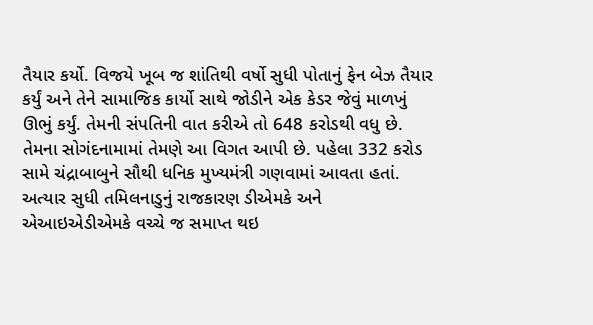તૈયાર કર્યો. વિજયે ખૂબ જ શાંતિથી વર્ષો સુધી પોતાનું ફેન બેઝ તૈયાર કર્યું અને તેને સામાજિક કાર્યો સાથે જોડીને એક કેડર જેવું માળખું ઊભું કર્યું. તેમની સંપતિની વાત કરીએ તો 648 કરોડથી વધુ છે. તેમના સોગંદનામામાં તેમણે આ વિગત આપી છે. પહેલા 332 કરોડ સામે ચંદ્રાબાબુને સૌથી ધનિક મુખ્યમંત્રી ગણવામાં આવતા હતાં. અત્યાર સુધી તમિલનાડુનું રાજકારણ ડીએમકે અને એઆઇએડીએમકે વચ્ચે જ સમાપ્ત થઇ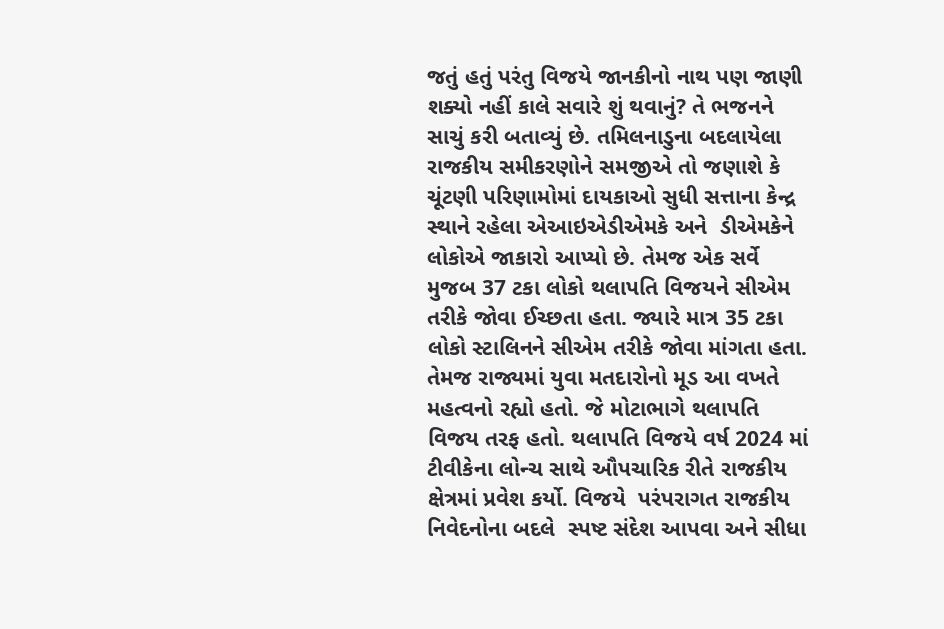જતું હતું પરંતુ વિજયે જાનકીનો નાથ પણ જાણી શક્યો નહીં કાલે સવારે શું થવાનું? તે ભજનને સાચું કરી બતાવ્યું છે. તમિલનાડુના બદલાયેલા રાજકીય સમીકરણોને સમજીએ તો જણાશે કે ચૂંટણી પરિણામોમાં દાયકાઓ સુધી સત્તાના કેન્દ્ર સ્થાને રહેલા એઆઇએડીએમકે અને  ડીએમકેને લોકોએ જાકારો આપ્યો છે. તેમજ એક સર્વે મુજબ 37 ટકા લોકો થલાપતિ વિજયને સીએમ તરીકે જોવા ઈચ્છતા હતા. જ્યારે માત્ર 35 ટકા લોકો સ્ટાલિનને સીએમ તરીકે જોવા માંગતા હતા. તેમજ રાજ્યમાં યુવા મતદારોનો મૂડ આ વખતે મહત્વનો રહ્યો હતો. જે મોટાભાગે થલાપતિ વિજય તરફ હતો. થલાપતિ વિજયે વર્ષ 2024 માં ટીવીકેના લોન્ચ સાથે ઔપચારિક રીતે રાજકીય ક્ષેત્રમાં પ્રવેશ કર્યો. વિજયે  પરંપરાગત રાજકીય નિવેદનોના બદલે  સ્પષ્ટ સંદેશ આપવા અને સીધા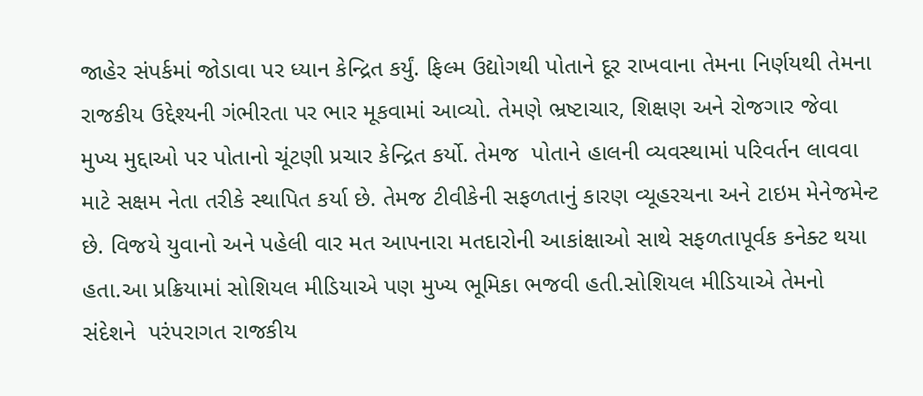જાહેર સંપર્કમાં જોડાવા પર ધ્યાન કેન્દ્રિત કર્યું. ફિલ્મ ઉદ્યોગથી પોતાને દૂર રાખવાના તેમના નિર્ણયથી તેમના રાજકીય ઉદ્દેશ્યની ગંભીરતા પર ભાર મૂકવામાં આવ્યો. તેમણે ભ્રષ્ટાચાર, શિક્ષણ અને રોજગાર જેવા મુખ્ય મુદ્દાઓ પર પોતાનો ચૂંટણી પ્રચાર કેન્દ્રિત કર્યો. તેમજ  પોતાને હાલની વ્યવસ્થામાં પરિવર્તન લાવવા માટે સક્ષમ નેતા તરીકે સ્થાપિત કર્યા છે. તેમજ ટીવીકેની સફળતાનું કારણ વ્યૂહરચના અને ટાઇમ મેનેજમેન્ટ છે. વિજયે યુવાનો અને પહેલી વાર મત આપનારા મતદારોની આકાંક્ષાઓ સાથે સફળતાપૂર્વક કનેક્ટ થયા હતા.આ પ્રક્રિયામાં સોશિયલ મીડિયાએ પણ મુખ્ય ભૂમિકા ભજવી હતી.સોશિયલ મીડિયાએ તેમનો સંદેશને  પરંપરાગત રાજકીય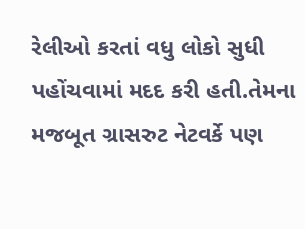રેલીઓ કરતાં વધુ લોકો સુધી પહોંચવામાં મદદ કરી હતી.તેમના મજબૂત ગ્રાસરુટ નેટવર્કે પણ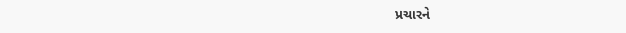પ્રચારને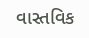વાસ્તવિક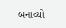બનાવ્યો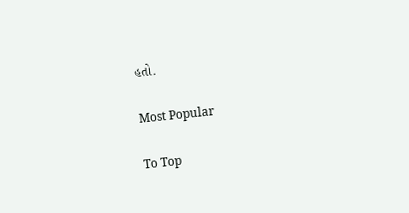હતો.

Most Popular

To Top